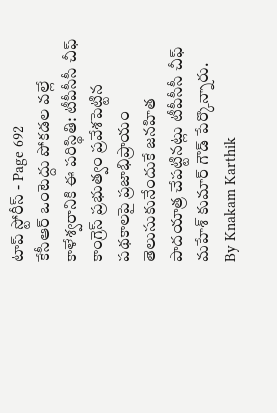టాప్ స్టోరీస్ - Page 692
కేసీఆర్ ఒంటెద్దు పోకడల వల్లే కాళేశ్వరానికి ఈ పరిస్థితి: టీపీసీసీ చీఫ్
కాంగ్రెస్ ప్రభుత్వం ప్రవేశపెట్టిన పథకాలపై ప్రజాభిప్రాయం తెలుసుకునేందుకే జనహిత పాదయాత్ర చేపట్టినట్లు టీపీసీసీ చీఫ్ మహేశ్ కుమార్ గౌడ్ పేర్కొన్నారు.
By Knakam Karthik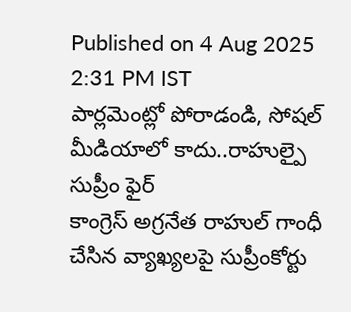Published on 4 Aug 2025 2:31 PM IST
పార్లమెంట్లో పోరాడండి, సోషల్ మీడియాలో కాదు..రాహుల్పై సుప్రీం ఫైర్
కాంగ్రెస్ అగ్రనేత రాహుల్ గాంధీ చేసిన వ్యాఖ్యలపై సుప్రీంకోర్టు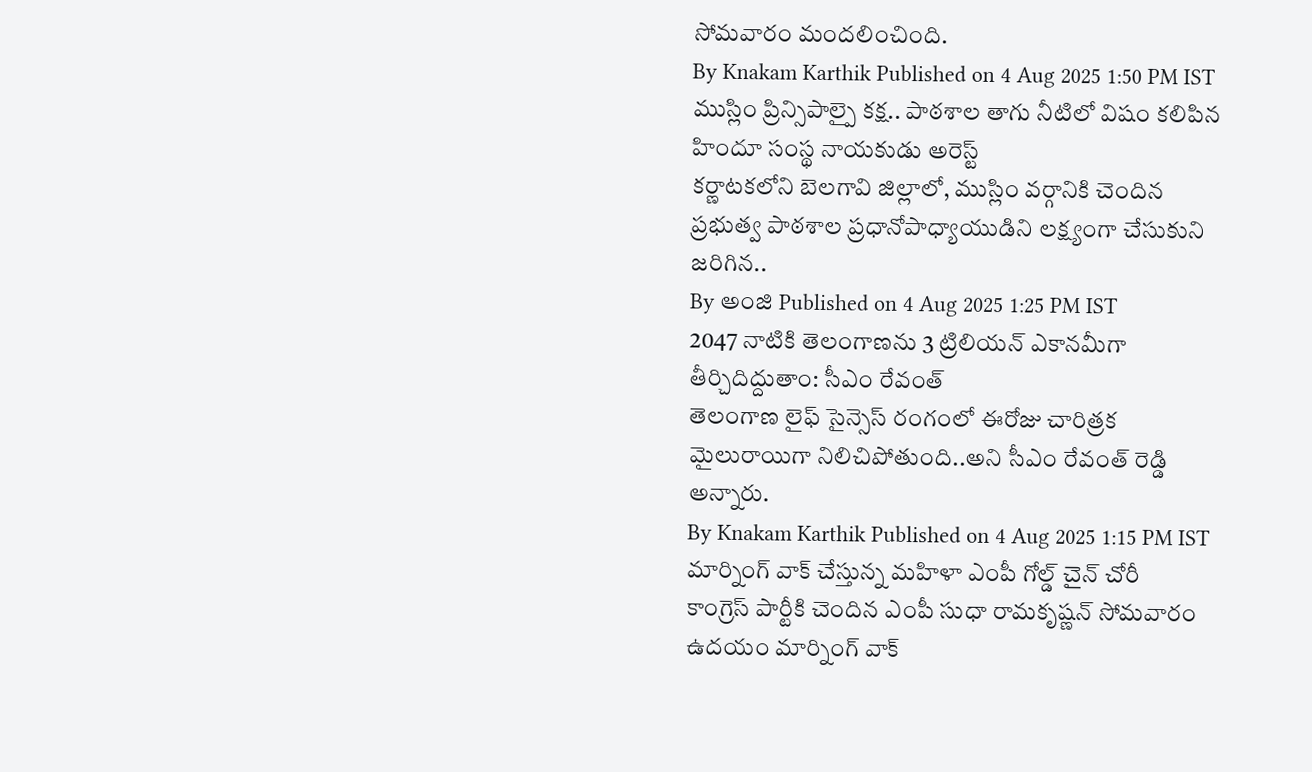సోమవారం మందలించింది.
By Knakam Karthik Published on 4 Aug 2025 1:50 PM IST
ముస్లిం ప్రిన్సిపాల్పై కక్ష.. పాఠశాల తాగు నీటిలో విషం కలిపిన హిందూ సంస్థ నాయకుడు అరెస్ట్
కర్ణాటకలోని బెలగావి జిల్లాలో, ముస్లిం వర్గానికి చెందిన ప్రభుత్వ పాఠశాల ప్రధానోపాధ్యాయుడిని లక్ష్యంగా చేసుకుని జరిగిన..
By అంజి Published on 4 Aug 2025 1:25 PM IST
2047 నాటికి తెలంగాణను 3 ట్రిలియన్ ఎకానమీగా తీర్చిదిద్దుతాం: సీఎం రేవంత్
తెలంగాణ లైఫ్ సైన్సెస్ రంగంలో ఈరోజు చారిత్రక మైలురాయిగా నిలిచిపోతుంది..అని సీఎం రేవంత్ రెడ్డి అన్నారు.
By Knakam Karthik Published on 4 Aug 2025 1:15 PM IST
మార్నింగ్ వాక్ చేస్తున్న మహిళా ఎంపీ గోల్డ్ చైన్ చోరీ
కాంగ్రెస్ పార్టీకి చెందిన ఎంపీ సుధా రామకృష్ణన్ సోమవారం ఉదయం మార్నింగ్ వాక్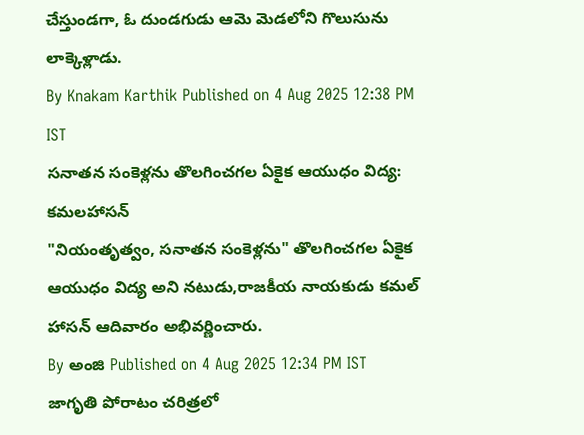చేస్తుండగా, ఓ దుండగుడు ఆమె మెడలోని గొలుసును లాక్కెళ్లాడు.
By Knakam Karthik Published on 4 Aug 2025 12:38 PM IST
సనాతన సంకెళ్లను తొలగించగల ఏకైక ఆయుధం విద్య: కమలహాసన్
"నియంతృత్వం, సనాతన సంకెళ్లను" తొలగించగల ఏకైక ఆయుధం విద్య అని నటుడు,రాజకీయ నాయకుడు కమల్ హాసన్ ఆదివారం అభివర్ణించారు.
By అంజి Published on 4 Aug 2025 12:34 PM IST
జాగృతి పోరాటం చరిత్రలో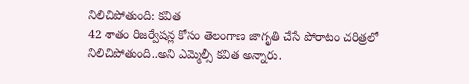నిలిచిపోతుంది: కవిత
42 శాతం రిజర్వేషన్ల కోసం తెలంగాణ జాగృతి చేసే పోరాటం చరిత్రలో నిలిచిపోతుంది..అని ఎమ్మెల్సీ కవిత అన్నారు.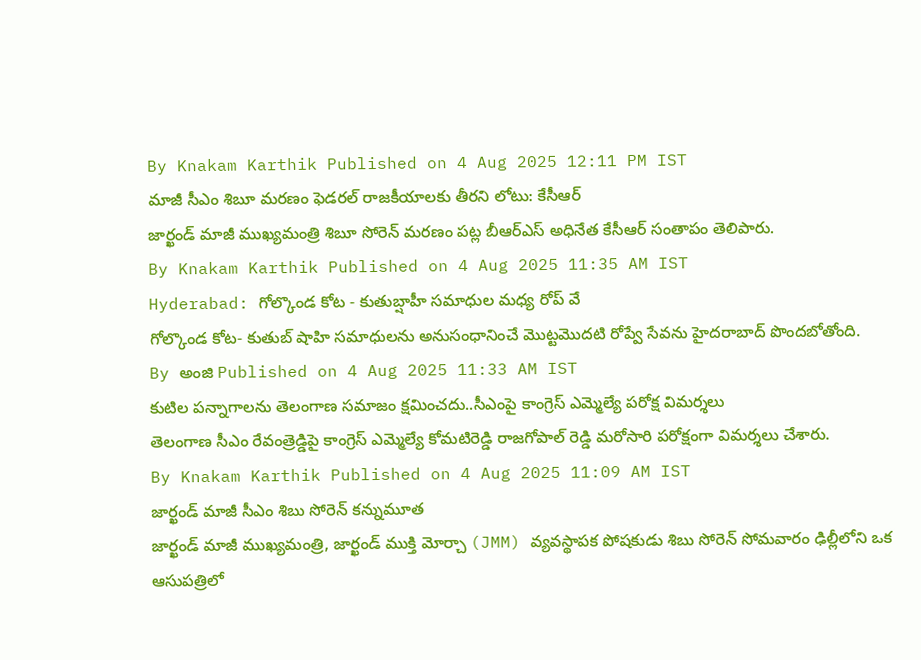By Knakam Karthik Published on 4 Aug 2025 12:11 PM IST
మాజీ సీఎం శిబూ మరణం ఫెడరల్ రాజకీయాలకు తీరని లోటు: కేసీఆర్
జార్ఖండ్ మాజీ ముఖ్యమంత్రి శిబూ సోరెన్ మరణం పట్ల బీఆర్ఎస్ అధినేత కేసీఆర్ సంతాపం తెలిపారు.
By Knakam Karthik Published on 4 Aug 2025 11:35 AM IST
Hyderabad: గోల్కొండ కోట - కుతుబ్షాహీ సమాధుల మధ్య రోప్ వే
గోల్కొండ కోట- కుతుబ్ షాహి సమాధులను అనుసంధానించే మొట్టమొదటి రోప్వే సేవను హైదరాబాద్ పొందబోతోంది.
By అంజి Published on 4 Aug 2025 11:33 AM IST
కుటిల పన్నాగాలను తెలంగాణ సమాజం క్షమించదు..సీఎంపై కాంగ్రెస్ ఎమ్మెల్యే పరోక్ష విమర్శలు
తెలంగాణ సీఎం రేవంత్రెడ్డిపై కాంగ్రెస్ ఎమ్మెల్యే కోమటిరెడ్డి రాజగోపాల్ రెడ్డి మరోసారి పరోక్షంగా విమర్శలు చేశారు.
By Knakam Karthik Published on 4 Aug 2025 11:09 AM IST
జార్ఖండ్ మాజీ సీఎం శిబు సోరెన్ కన్నుమూత
జార్ఖండ్ మాజీ ముఖ్యమంత్రి, జార్ఖండ్ ముక్తి మోర్చా (JMM) వ్యవస్థాపక పోషకుడు శిబు సోరెన్ సోమవారం ఢిల్లీలోని ఒక ఆసుపత్రిలో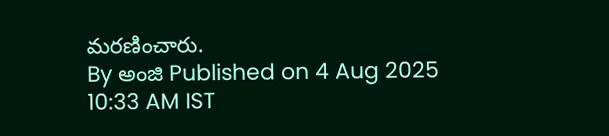మరణించారు.
By అంజి Published on 4 Aug 2025 10:33 AM IST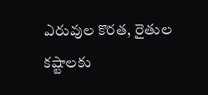ఎరువుల కొరత, రైతుల కష్టాలకు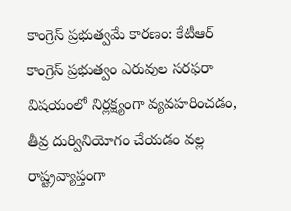కాంగ్రెస్ ప్రభుత్వమే కారణం: కేటీఆర్
కాంగ్రెస్ ప్రభుత్వం ఎరువుల సరఫరా విషయంలో నిర్లక్ష్యంగా వ్యవహరించడం, తీవ్ర దుర్వినియోగం చేయడం వల్ల రాష్ట్రవ్యాప్తంగా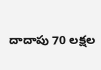దాదాపు 70 లక్షల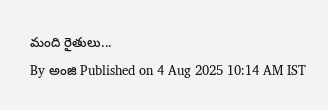మంది రైతులు...
By అంజి Published on 4 Aug 2025 10:14 AM IST